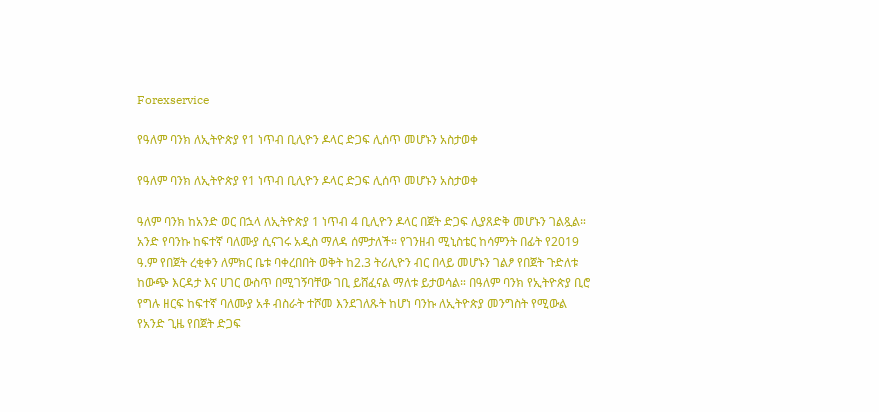Forexservice

የዓለም ባንክ ለኢትዮጵያ የ1 ነጥብ ቢሊዮን ዶላር ድጋፍ ሊሰጥ መሆኑን አስታወቀ

የዓለም ባንክ ለኢትዮጵያ የ1 ነጥብ ቢሊዮን ዶላር ድጋፍ ሊሰጥ መሆኑን አስታወቀ

ዓለም ባንክ ከአንድ ወር በኋላ ለኢትዮጵያ 1 ነጥብ 4 ቢሊዮን ዶላር በጀት ድጋፍ ሊያጸድቅ መሆኑን ገልጿል። አንድ የባንኩ ከፍተኛ ባለሙያ ሲናገሩ አዲስ ማለዳ ሰምታለች። የገንዘብ ሚኒስቴር ከሳምንት በፊት የ2019 ዓ.ም የበጀት ረቂቀን ለምክር ቤቱ ባቀረበበት ወቅት ከ2.3 ትሪሊዮን ብር በላይ መሆኑን ገልፆ የበጀት ጉድለቱ ከውጭ እርዳታ እና ሀገር ውስጥ በሚገኝባቸው ገቢ ይሸፈናል ማለቱ ይታወሳል። በዓለም ባንክ የኢትዮጵያ ቢሮ የግሉ ዘርፍ ከፍተኛ ባለሙያ አቶ ብስራት ተሾመ እንደገለጹት ከሆነ ባንኩ ለኢትዮጵያ መንግስት የሚውል የአንድ ጊዜ የበጀት ድጋፍ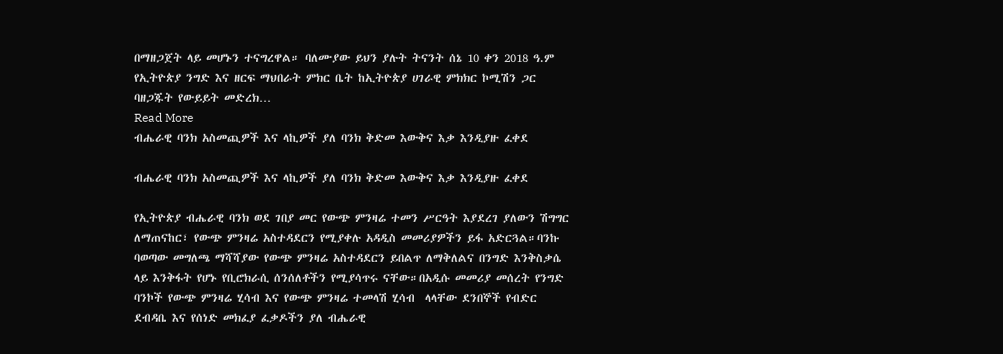በማዘጋጀት ላይ መሆኑን ተናግረዋል። ባለሙያው ይህን ያሉት ትናንት ሰኔ 10 ቀን 2018 ዓ.ም የኢትዮጵያ ንግድ እና ዘርፍ ማህበራት ምክር ቤት ከኢትዮጵያ ሀገራዊ ምክክር ኮሚሽን ጋር ባዘጋጁት የውይይት መድረክ…
Read More
ብሔራዊ ባንክ አስመጪዎች እና ላኪዎች ያለ ባንክ ቅድመ እውቅና እቃ እንዲያዙ ፈቀደ

ብሔራዊ ባንክ አስመጪዎች እና ላኪዎች ያለ ባንክ ቅድመ እውቅና እቃ እንዲያዙ ፈቀደ

የኢትዮጵያ ብሔራዊ ባንክ ወደ ገበያ መር የውጭ ምንዛሬ ተመን ሥርዓት እያደረገ ያለውን ሽግግር ለማጠናከር፣ የውጭ ምንዛሬ አስተዳደርን የሚያቀሉ አዳዲስ መመሪያዎችን ይፋ አድርጓል።ባንኩ ባወጣው መግለጫ ማሻሻያው የውጭ ምንዛሬ አስተዳደርን ይበልጥ ለማቅለልና በንግድ እንቅስቃሴ ላይ እንቅፋት የሆኑ የቢሮክራሲ ሰንሰለቶችን የሚያሳጥሩ ናቸው።በአዲሱ መመሪያ መሰረት የንግድ ባንኮች የውጭ ምንዛሬ ሂሳብ እና የውጭ ምንዛሬ ተመላሽ ሂሳብ  ላላቸው ደንበኞች የብድር ደብዳቤ እና የሰነድ መክፈያ ፈቃዶችን ያለ ብሔራዊ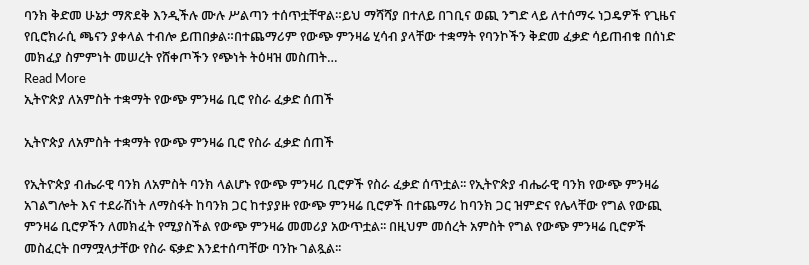ባንክ ቅድመ ሁኔታ ማጽደቅ እንዲችሉ ሙሉ ሥልጣን ተሰጥቷቸዋል።ይህ ማሻሻያ በተለይ በገቢና ወጪ ንግድ ላይ ለተሰማሩ ነጋዴዎች የጊዜና የቢሮክራሲ ጫናን ያቀላል ተብሎ ይጠበቃል።በተጨማሪም የውጭ ምንዛሬ ሂሳብ ያላቸው ተቋማት የባንኮችን ቅድመ ፈቃድ ሳይጠብቁ በሰነድ መክፈያ ስምምነት መሠረት የሸቀጦችን የጭነት ትዕዛዝ መስጠት…
Read More
ኢትዮጵያ ለአምስት ተቋማት የውጭ ምንዛሬ ቢሮ የስራ ፈቃድ ሰጠች

ኢትዮጵያ ለአምስት ተቋማት የውጭ ምንዛሬ ቢሮ የስራ ፈቃድ ሰጠች

የኢትዮጵያ ብሔራዊ ባንክ ለአምስት ባንክ ላልሆኑ የውጭ ምንዛሪ ቢሮዎች የስራ ፈቃድ ሰጥቷል፡፡ የኢትዮጵያ ብሔራዊ ባንክ የውጭ ምንዛሬ አገልግሎት እና ተደራሽነት ለማስፋት ከባንክ ጋር ከተያያዙ የውጭ ምንዛሬ ቢሮዎች በተጨማሪ ከባንክ ጋር ዝምድና የሌላቸው የግል የውጪ ምንዛሬ ቢሮዎችን ለመክፈት የሚያስችል የውጭ ምንዛሬ መመሪያ አውጥቷል፡፡ በዚህም መሰረት አምስት የግል የውጭ ምንዛሬ ቢሮዎች መስፈርት በማሟላታቸው የስራ ፍቃድ እንደተሰጣቸው ባንኩ ገልጿል፡፡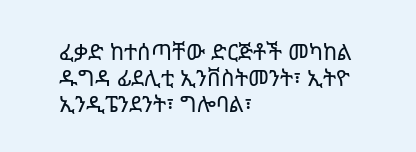ፈቃድ ከተሰጣቸው ድርጅቶች መካከል ዱግዳ ፊደሊቲ ኢንቨስትመንት፣ ኢትዮ ኢንዲፔንደንት፣ ግሎባል፣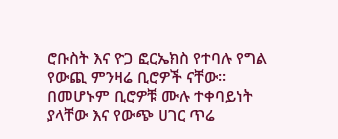ሮቡስት እና ዮጋ ፎርኤክስ የተባሉ የግል የውጪ ምንዛሬ ቢሮዎች ናቸው፡፡ በመሆኑም ቢሮዎቹ ሙሉ ተቀባይነት ያላቸው እና የውጭ ሀገር ጥሬ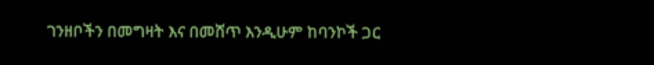ገንዘቦችን በመግዛት እና በመሸጥ እንዲሁም ከባንኮች ጋር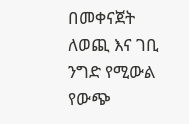በመቀናጀት ለወጪ እና ገቢ ንግድ የሚውል የውጭ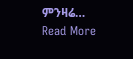ምንዛሬ…
Read More